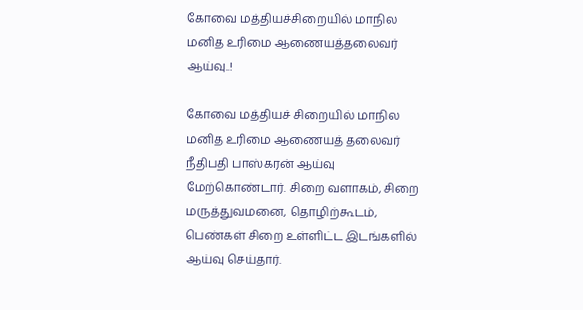கோவை மத்தியச்சிறையில் மாநில மனித உரிமை ஆணையத்தலைவர் ஆய்வு..!

கோவை மத்தியச் சிறையில் மாநில மனித உரிமை ஆணையத் தலைவர் நீதிபதி பாஸ்கரன் ஆய்வு மேற்கொண்டார். சிறை வளாகம், சிறை மருத்துவமனை, தொழிற்கூடம், பெண்கள் சிறை உள்ளிட்ட இடங்களில் ஆய்வு செய்தார்.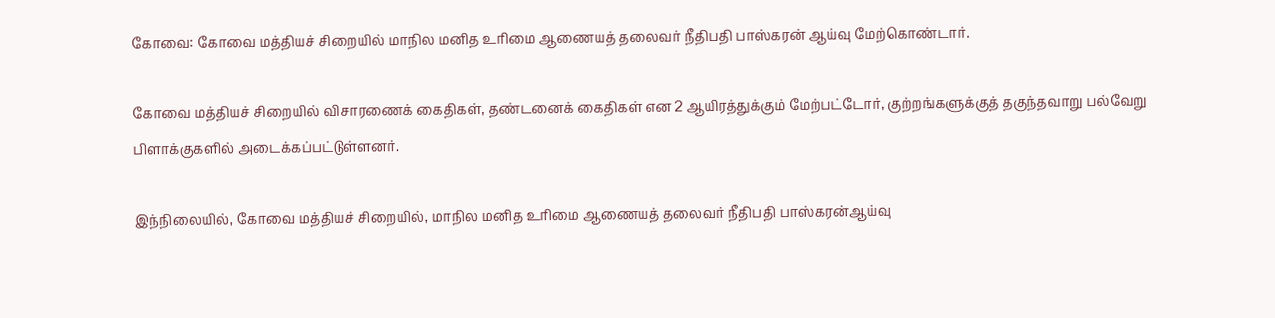கோவை: கோவை மத்தியச் சிறையில் மாநில மனித உரிமை ஆணையத் தலைவர் நீதிபதி பாஸ்கரன் ஆய்வு மேற்கொண்டார்.

கோவை மத்தியச் சிறையில் விசாரணைக் கைதிகள், தண்டனைக் கைதிகள் என 2 ஆயிரத்துக்கும் மேற்பட்டோர், குற்றங்களுக்குத் தகுந்தவாறு பல்வேறு பிளாக்குகளில் அடைக்கப்பட்டுள்ளனர்.

இந்நிலையில், கோவை மத்தியச் சிறையில், மாநில மனித உரிமை ஆணையத் தலைவர் நீதிபதி பாஸ்கரன்ஆய்வு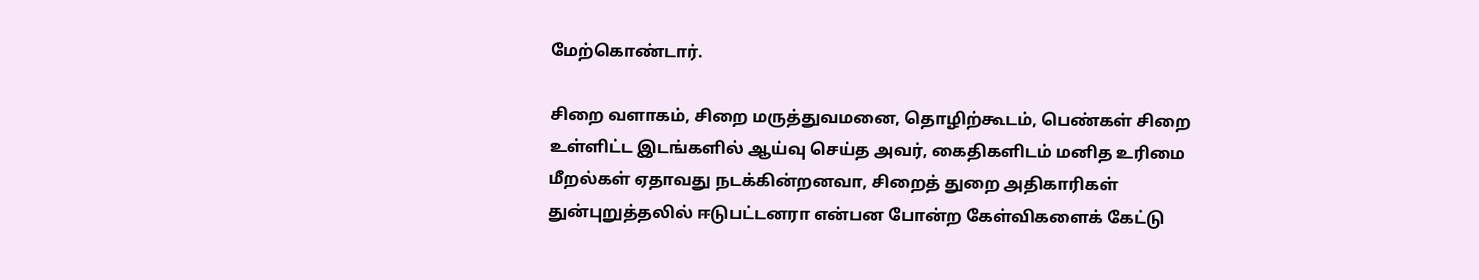மேற்கொண்டார்.

சிறை வளாகம், சிறை மருத்துவமனை, தொழிற்கூடம், பெண்கள் சிறை உள்ளிட்ட இடங்களில் ஆய்வு செய்த அவர், கைதிகளிடம் மனித உரிமை மீறல்கள் ஏதாவது நடக்கின்றனவா, சிறைத் துறை அதிகாரிகள் துன்புறுத்தலில் ஈடுபட்டனரா என்பன போன்ற கேள்விகளைக் கேட்டு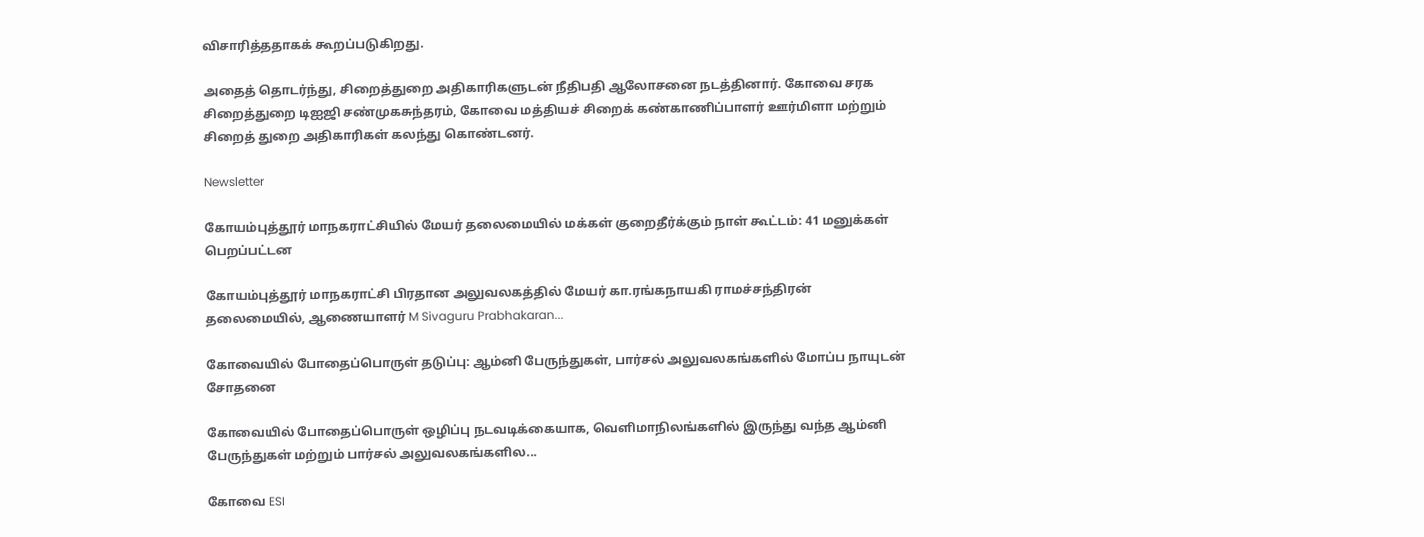விசாரித்ததாகக் கூறப்படுகிறது.

அதைத் தொடர்ந்து, சிறைத்துறை அதிகாரிகளுடன் நீதிபதி ஆலோசனை நடத்தினார். கோவை சரக சிறைத்துறை டிஐஜி சண்முகசுந்தரம், கோவை மத்தியச் சிறைக் கண்காணிப்பாளர் ஊர்மிளா மற்றும் சிறைத் துறை அதிகாரிகள் கலந்து கொண்டனர்.

Newsletter

கோயம்புத்தூர் மாநகராட்சியில் மேயர் தலைமையில் மக்கள் குறைதீர்க்கும் நாள் கூட்டம்: 41 மனுக்கள் பெறப்பட்டன

கோயம்புத்தூர் மாநகராட்சி பிரதான அலுவலகத்தில் மேயர் கா.ரங்கநாயகி ராமச்சந்திரன் தலைமையில், ஆணையாளர் M Sivaguru Prabhakaran...

கோவையில் போதைப்பொருள் தடுப்பு: ஆம்னி பேருந்துகள், பார்சல் அலுவலகங்களில் மோப்ப நாயுடன் சோதனை

கோவையில் போதைப்பொருள் ஒழிப்பு நடவடிக்கையாக, வெளிமாநிலங்களில் இருந்து வந்த ஆம்னி பேருந்துகள் மற்றும் பார்சல் அலுவலகங்களில...

கோவை ESI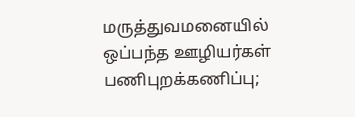மருத்துவமனையில் ஒப்பந்த ஊழியர்கள் பணிபுறக்கணிப்பு;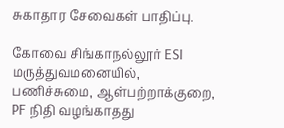சுகாதார சேவைகள் பாதிப்பு.

கோவை சிங்காநல்லூர் ESI மருத்துவமனையில், பணிச்சுமை, ஆள்பற்றாக்குறை, PF நிதி வழங்காதது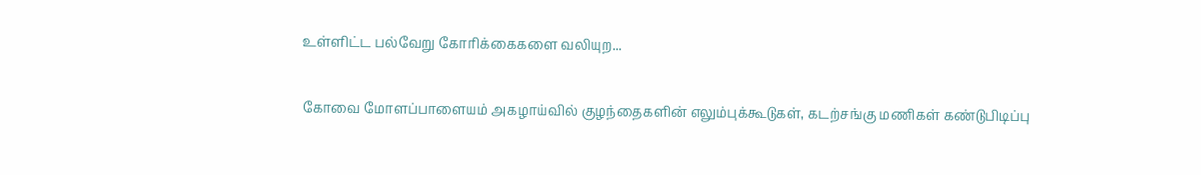உள்ளிட்ட பல்வேறு கோரிக்கைகளை வலியுற...

கோவை மோளப்பாளையம் அகழாய்வில் குழந்தைகளின் எலும்புக்கூடுகள், கடற்சங்கு மணிகள் கண்டுபிடிப்பு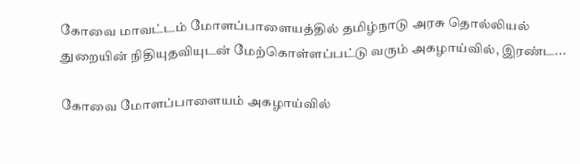கோவை மாவட்டம் மோளப்பாளையத்தில் தமிழ்நாடு அரசு தொல்லியல் துறையின் நிதியுதவியுடன் மேற்கொள்ளப்பட்டு வரும் அகழாய்வில், இரண்ட...

கோவை மோளப்பாளையம் அகழாய்வில்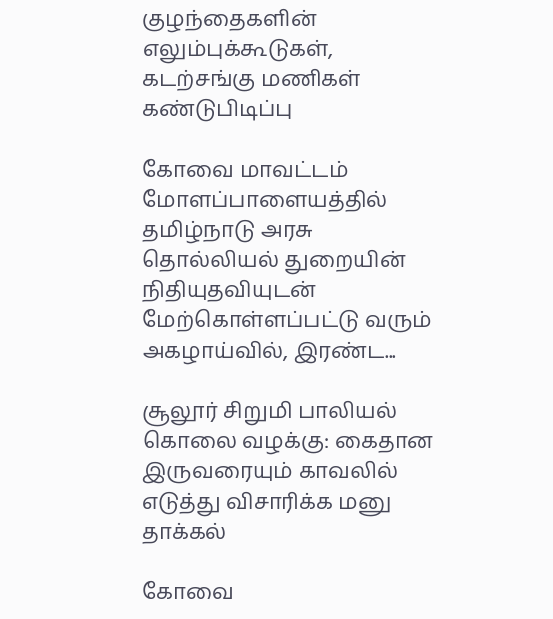குழந்தைகளின் எலும்புக்கூடுகள், கடற்சங்கு மணிகள் கண்டுபிடிப்பு

கோவை மாவட்டம் மோளப்பாளையத்தில் தமிழ்நாடு அரசு தொல்லியல் துறையின் நிதியுதவியுடன் மேற்கொள்ளப்பட்டு வரும் அகழாய்வில், இரண்ட...

சூலூர் சிறுமி பாலியல் கொலை வழக்கு: கைதான இருவரையும் காவலில் எடுத்து விசாரிக்க மனு தாக்கல்

கோவை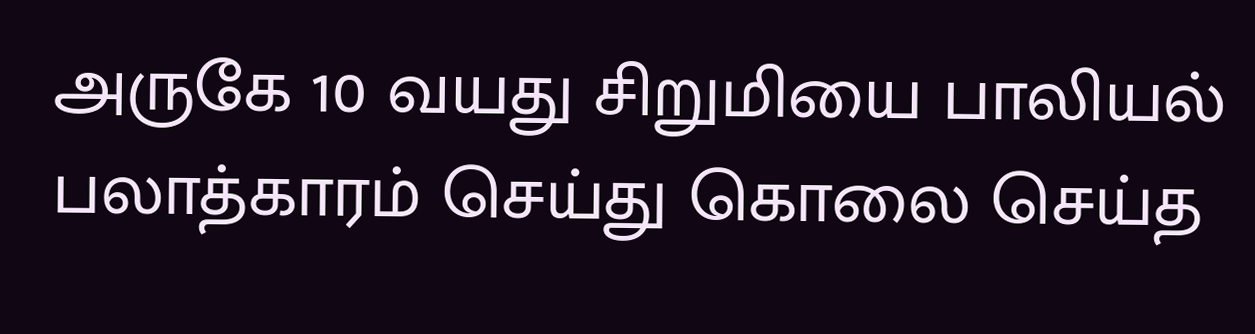அருகே 10 வயது சிறுமியை பாலியல் பலாத்காரம் செய்து கொலை செய்த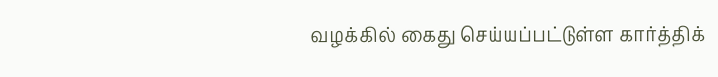வழக்கில் கைது செய்யப்பட்டுள்ள கார்த்திக்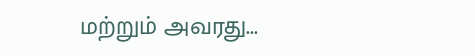மற்றும் அவரது...